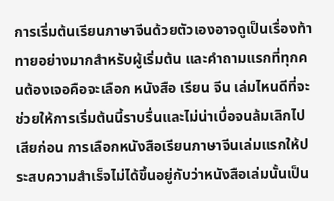การเริ่มต้นเรียนภาษาจีนด้วยตัวเองอาจดูเป็นเรื่องท้าทายอย่างมากสำหรับผู้เริ่มต้น และคำถามแรกที่ทุกคนต้องเจอคือจะเลือก หนังสือ เรียน จีน เล่มไหนดีที่จะช่วยให้การเริ่มต้นนี้ราบรื่นและไม่น่าเบื่อจนล้มเลิกไปเสียก่อน การเลือกหนังสือเรียนภาษาจีนเล่มแรกให้ประสบความสำเร็จไม่ได้ขึ้นอยู่กับว่าหนังสือเล่มนั้นเป็น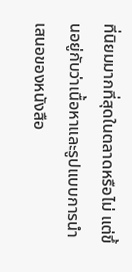ที่นิยมมากที่สุดในตลาดหรือไม่ แต่ขึ้นอยู่กับว่าเนื้อหาและรูปแบบการนำเสนอของหนังสือ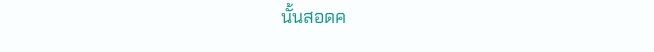นั้นสอดค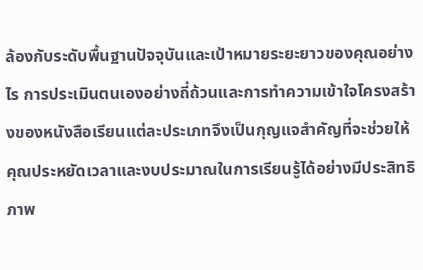ล้องกับระดับพื้นฐานปัจจุบันและเป้าหมายระยะยาวของคุณอย่างไร การประเมินตนเองอย่างถี่ถ้วนและการทำความเข้าใจโครงสร้างของหนังสือเรียนแต่ละประเภทจึงเป็นกุญแจสำคัญที่จะช่วยให้คุณประหยัดเวลาและงบประมาณในการเรียนรู้ได้อย่างมีประสิทธิภาพ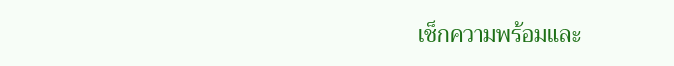เช็กความพร้อมและ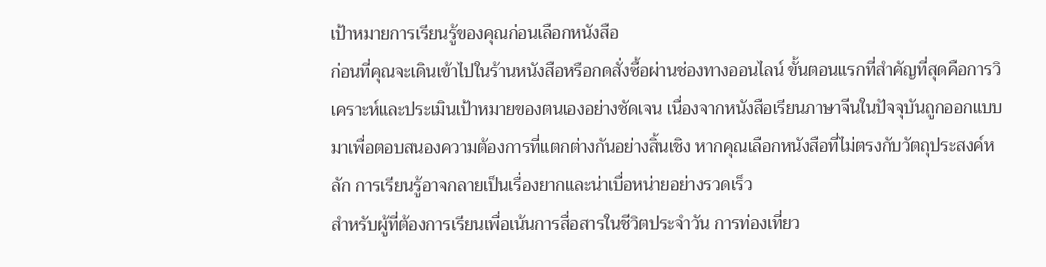เป้าหมายการเรียนรู้ของคุณก่อนเลือกหนังสือ
ก่อนที่คุณจะเดินเข้าไปในร้านหนังสือหรือกดสั่งซื้อผ่านช่องทางออนไลน์ ขั้นตอนแรกที่สำคัญที่สุดคือการวิเคราะห์และประเมินเป้าหมายของตนเองอย่างชัดเจน เนื่องจากหนังสือเรียนภาษาจีนในปัจจุบันถูกออกแบบมาเพื่อตอบสนองความต้องการที่แตกต่างกันอย่างสิ้นเชิง หากคุณเลือกหนังสือที่ไม่ตรงกับวัตถุประสงค์หลัก การเรียนรู้อาจกลายเป็นเรื่องยากและน่าเบื่อหน่ายอย่างรวดเร็ว
สำหรับผู้ที่ต้องการเรียนเพื่อเน้นการสื่อสารในชีวิตประจำวัน การท่องเที่ยว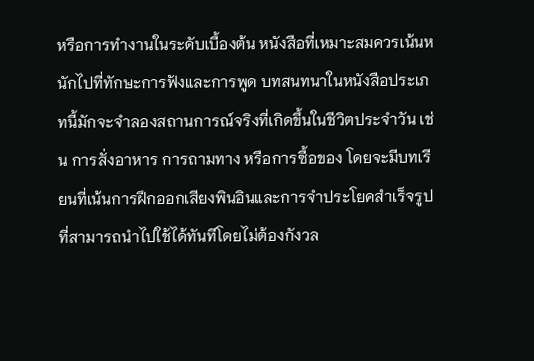หรือการทำงานในระดับเบื้องต้น หนังสือที่เหมาะสมควรเน้นหนักไปที่ทักษะการฟังและการพูด บทสนทนาในหนังสือประเภทนี้มักจะจำลองสถานการณ์จริงที่เกิดขึ้นในชีวิตประจำวัน เช่น การสั่งอาหาร การถามทาง หรือการซื้อของ โดยจะมีบทเรียนที่เน้นการฝึกออกเสียงพินอินและการจำประโยคสำเร็จรูปที่สามารถนำไปใช้ได้ทันทีโดยไม่ต้องกังวล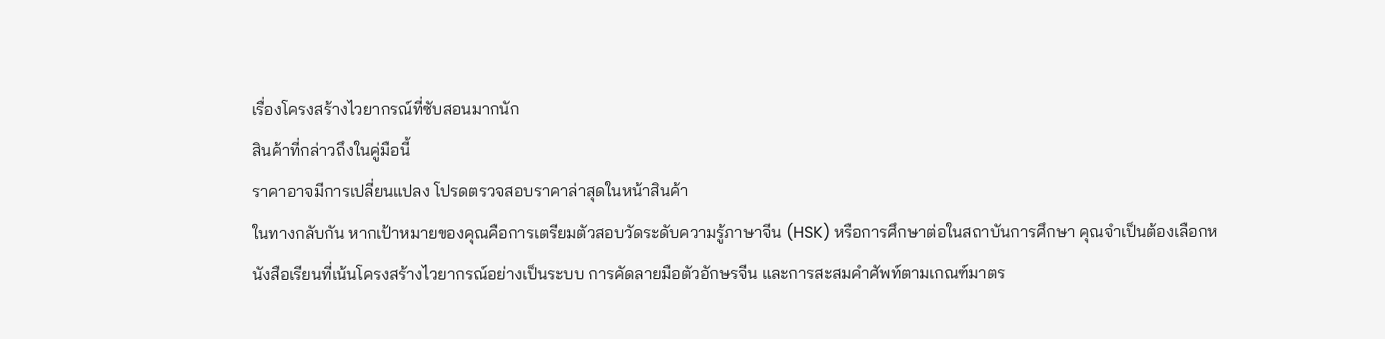เรื่องโครงสร้างไวยากรณ์ที่ซับสอนมากนัก
สินค้าที่กล่าวถึงในคู่มือนี้
ราคาอาจมีการเปลี่ยนแปลง โปรดตรวจสอบราคาล่าสุดในหน้าสินค้า
ในทางกลับกัน หากเป้าหมายของคุณคือการเตรียมตัวสอบวัดระดับความรู้ภาษาจีน (HSK) หรือการศึกษาต่อในสถาบันการศึกษา คุณจำเป็นต้องเลือกหนังสือเรียนที่เน้นโครงสร้างไวยากรณ์อย่างเป็นระบบ การคัดลายมือตัวอักษรจีน และการสะสมคำศัพท์ตามเกณฑ์มาตร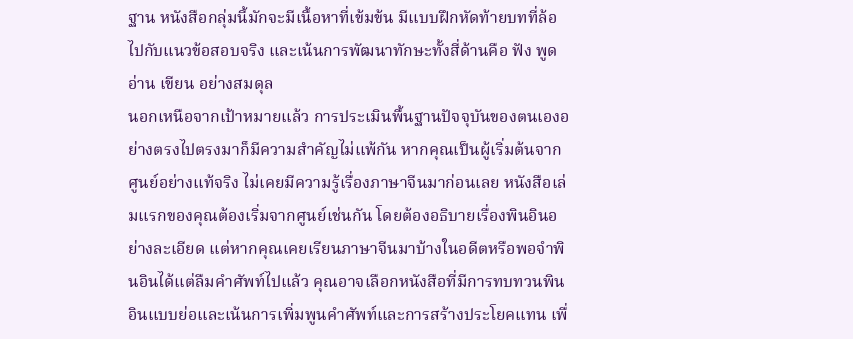ฐาน หนังสือกลุ่มนี้มักจะมีเนื้อหาที่เข้มข้น มีแบบฝึกหัดท้ายบทที่ล้อไปกับแนวข้อสอบจริง และเน้นการพัฒนาทักษะทั้งสี่ด้านคือ ฟัง พูด อ่าน เขียน อย่างสมดุล
นอกเหนือจากเป้าหมายแล้ว การประเมินพื้นฐานปัจจุบันของตนเองอย่างตรงไปตรงมาก็มีความสำคัญไม่แพ้กัน หากคุณเป็นผู้เริ่มต้นจากศูนย์อย่างแท้จริง ไม่เคยมีความรู้เรื่องภาษาจีนมาก่อนเลย หนังสือเล่มแรกของคุณต้องเริ่มจากศูนย์เช่นกัน โดยต้องอธิบายเรื่องพินอินอย่างละเอียด แต่หากคุณเคยเรียนภาษาจีนมาบ้างในอดีตหรือพอจำพินอินได้แต่ลืมคำศัพท์ไปแล้ว คุณอาจเลือกหนังสือที่มีการทบทวนพินอินแบบย่อและเน้นการเพิ่มพูนคำศัพท์และการสร้างประโยคแทน เพื่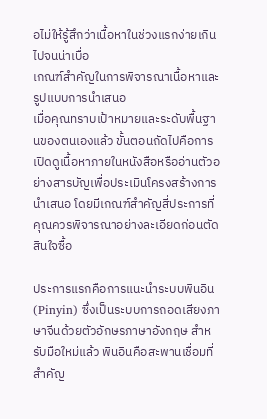อไม่ให้รู้สึกว่าเนื้อหาในช่วงแรกง่ายเกินไปจนน่าเบื่อ
เกณฑ์สำคัญในการพิจารณาเนื้อหาและรูปแบบการนำเสนอ
เมื่อคุณทราบเป้าหมายและระดับพื้นฐานของตนเองแล้ว ขั้นตอนถัดไปคือการเปิดดูเนื้อหาภายในหนังสือหรืออ่านตัวอย่างสารบัญเพื่อประเมินโครงสร้างการนำเสนอ โดยมีเกณฑ์สำคัญสี่ประการที่คุณควรพิจารณาอย่างละเอียดก่อนตัดสินใจซื้อ

ประการแรกคือการแนะนำระบบพินอิน (Pinyin) ซึ่งเป็นระบบการถอดเสียงภาษาจีนด้วยตัวอักษรภาษาอังกฤษ สำหรับมือใหม่แล้ว พินอินคือสะพานเชื่อมที่สำคัญ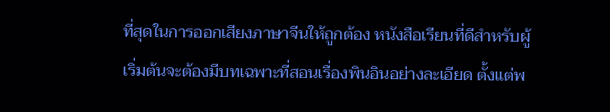ที่สุดในการออกเสียงภาษาจีนให้ถูกต้อง หนังสือเรียนที่ดีสำหรับผู้เริ่มต้นจะต้องมีบทเฉพาะที่สอนเรื่องพินอินอย่างละเอียด ตั้งแต่พ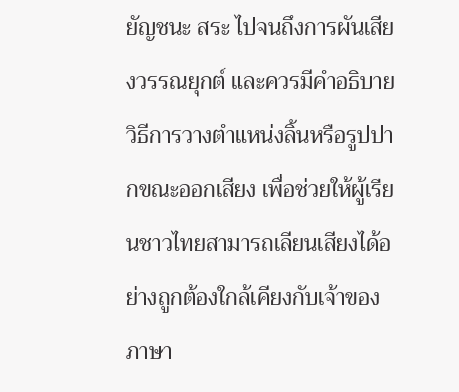ยัญชนะ สระ ไปจนถึงการผันเสียงวรรณยุกต์ และควรมีคำอธิบายวิธีการวางตำแหน่งลิ้นหรือรูปปากขณะออกเสียง เพื่อช่วยให้ผู้เรียนชาวไทยสามารถเลียนเสียงได้อย่างถูกต้องใกล้เคียงกับเจ้าของภาษา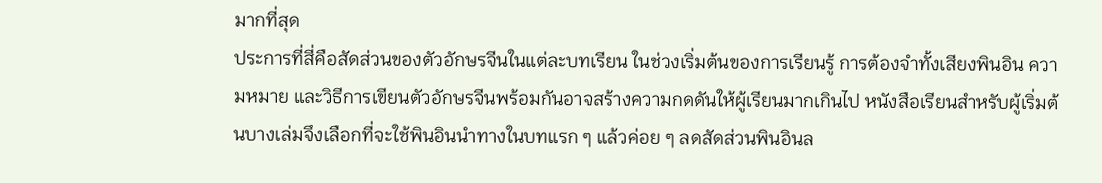มากที่สุด
ประการที่สี่คือสัดส่วนของตัวอักษรจีนในแต่ละบทเรียน ในช่วงเริ่มต้นของการเรียนรู้ การต้องจำทั้งเสียงพินอิน ความหมาย และวิธีการเขียนตัวอักษรจีนพร้อมกันอาจสร้างความกดดันให้ผู้เรียนมากเกินไป หนังสือเรียนสำหรับผู้เริ่มต้นบางเล่มจึงเลือกที่จะใช้พินอินนำทางในบทแรก ๆ แล้วค่อย ๆ ลดสัดส่วนพินอินล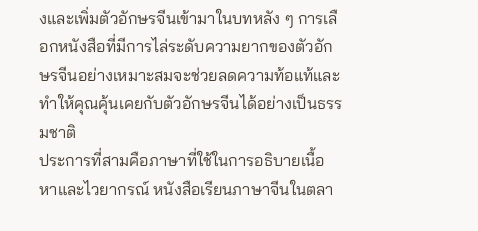งและเพิ่มตัวอักษรจีนเข้ามาในบทหลัง ๆ การเลือกหนังสือที่มีการไล่ระดับความยากของตัวอักษรจีนอย่างเหมาะสมจะช่วยลดความท้อแท้และทำให้คุณคุ้นเคยกับตัวอักษรจีนได้อย่างเป็นธรรมชาติ
ประการที่สามคือภาษาที่ใช้ในการอธิบายเนื้อหาและไวยากรณ์ หนังสือเรียนภาษาจีนในตลา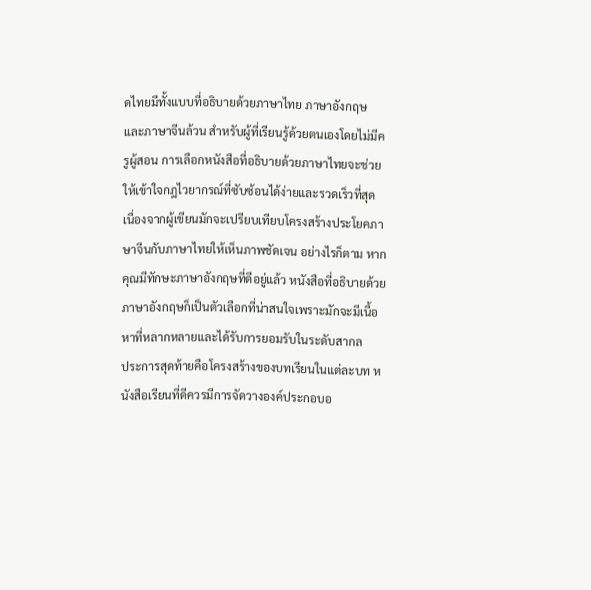ดไทยมีทั้งแบบที่อธิบายด้วยภาษาไทย ภาษาอังกฤษ และภาษาจีนล้วน สำหรับผู้ที่เรียนรู้ด้วยตนเองโดยไม่มีครูผู้สอน การเลือกหนังสือที่อธิบายด้วยภาษาไทยจะช่วยให้เข้าใจกฎไวยากรณ์ที่ซับซ้อนได้ง่ายและรวดเร็วที่สุด เนื่องจากผู้เขียนมักจะเปรียบเทียบโครงสร้างประโยคภาษาจีนกับภาษาไทยให้เห็นภาพชัดเจน อย่างไรก็ตาม หากคุณมีทักษะภาษาอังกฤษที่ดีอยู่แล้ว หนังสือที่อธิบายด้วยภาษาอังกฤษก็เป็นตัวเลือกที่น่าสนใจเพราะมักจะมีเนื้อหาที่หลากหลายและได้รับการยอมรับในระดับสากล
ประการสุดท้ายคือโครงสร้างของบทเรียนในแต่ละบท หนังสือเรียนที่ดีควรมีการจัดวางองค์ประกอบอ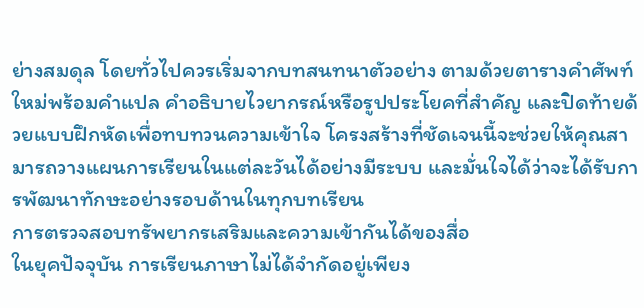ย่างสมดุล โดยทั่วไปควรเริ่มจากบทสนทนาตัวอย่าง ตามด้วยตารางคำศัพท์ใหม่พร้อมคำแปล คำอธิบายไวยากรณ์หรือรูปประโยคที่สำคัญ และปิดท้ายด้วยแบบฝึกหัดเพื่อทบทวนความเข้าใจ โครงสร้างที่ชัดเจนนี้จะช่วยให้คุณสามารถวางแผนการเรียนในแต่ละวันได้อย่างมีระบบ และมั่นใจได้ว่าจะได้รับการพัฒนาทักษะอย่างรอบด้านในทุกบทเรียน
การตรวจสอบทรัพยากรเสริมและความเข้ากันได้ของสื่อ
ในยุคปัจจุบัน การเรียนภาษาไม่ได้จำกัดอยู่เพียง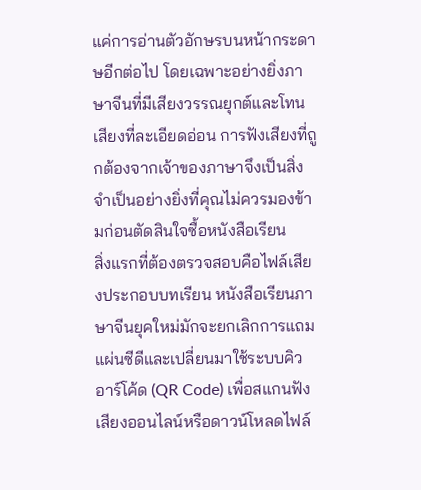แค่การอ่านตัวอักษรบนหน้ากระดาษอีกต่อไป โดยเฉพาะอย่างยิ่งภาษาจีนที่มีเสียงวรรณยุกต์และโทนเสียงที่ละเอียดอ่อน การฟังเสียงที่ถูกต้องจากเจ้าของภาษาจึงเป็นสิ่งจำเป็นอย่างยิ่งที่คุณไม่ควรมองข้ามก่อนตัดสินใจซื้อหนังสือเรียน
สิ่งแรกที่ต้องตรวจสอบคือไฟล์เสียงประกอบบทเรียน หนังสือเรียนภาษาจีนยุคใหม่มักจะยกเลิกการแถมแผ่นซีดีและเปลี่ยนมาใช้ระบบคิวอาร์โค้ด (QR Code) เพื่อสแกนฟังเสียงออนไลน์หรือดาวน์โหลดไฟล์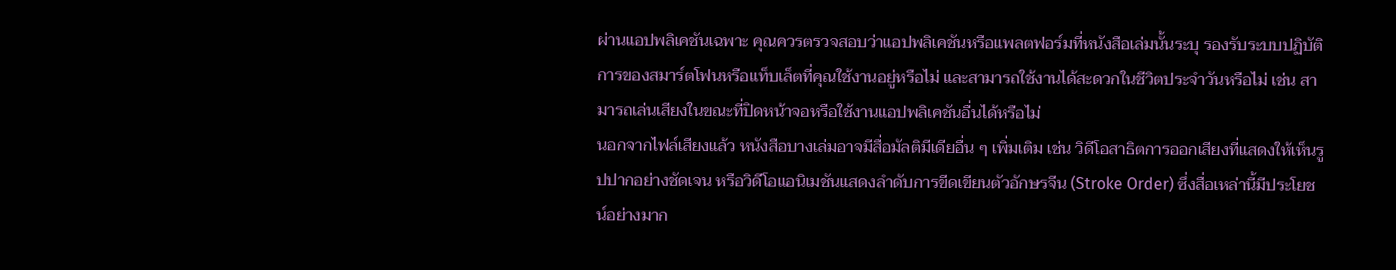ผ่านแอปพลิเคชันเฉพาะ คุณควรตรวจสอบว่าแอปพลิเคชันหรือแพลตฟอร์มที่หนังสือเล่มนั้นระบุ รองรับระบบปฏิบัติการของสมาร์ตโฟนหรือแท็บเล็ตที่คุณใช้งานอยู่หรือไม่ และสามารถใช้งานได้สะดวกในชีวิตประจำวันหรือไม่ เช่น สามารถเล่นเสียงในขณะที่ปิดหน้าจอหรือใช้งานแอปพลิเคชันอื่นได้หรือไม่
นอกจากไฟล์เสียงแล้ว หนังสือบางเล่มอาจมีสื่อมัลติมีเดียอื่น ๆ เพิ่มเติม เช่น วิดีโอสาธิตการออกเสียงที่แสดงให้เห็นรูปปากอย่างชัดเจน หรือวิดีโอแอนิเมชันแสดงลำดับการขีดเขียนตัวอักษรจีน (Stroke Order) ซึ่งสื่อเหล่านี้มีประโยชน์อย่างมาก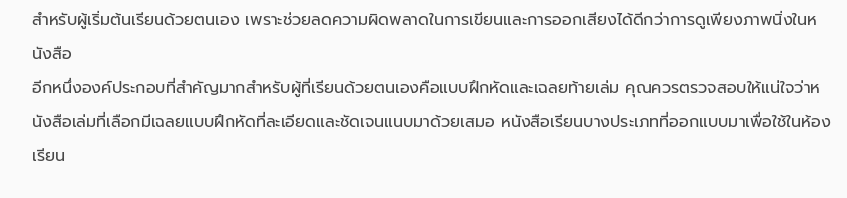สำหรับผู้เริ่มต้นเรียนด้วยตนเอง เพราะช่วยลดความผิดพลาดในการเขียนและการออกเสียงได้ดีกว่าการดูเพียงภาพนิ่งในหนังสือ
อีกหนึ่งองค์ประกอบที่สำคัญมากสำหรับผู้ที่เรียนด้วยตนเองคือแบบฝึกหัดและเฉลยท้ายเล่ม คุณควรตรวจสอบให้แน่ใจว่าหนังสือเล่มที่เลือกมีเฉลยแบบฝึกหัดที่ละเอียดและชัดเจนแนบมาด้วยเสมอ หนังสือเรียนบางประเภทที่ออกแบบมาเพื่อใช้ในห้องเรียน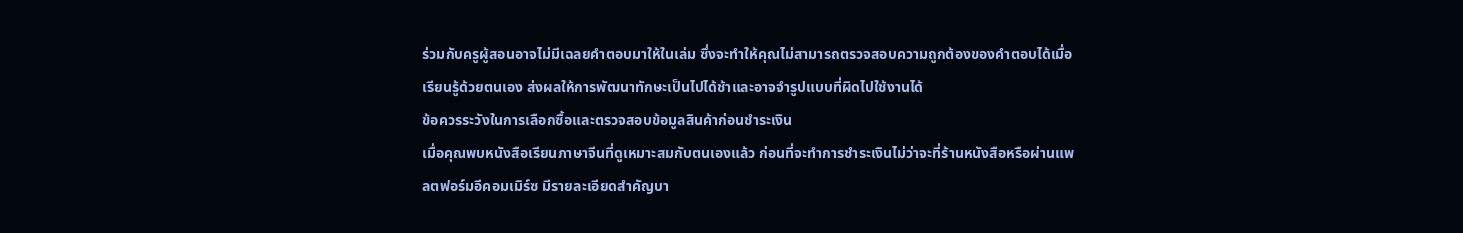ร่วมกับครูผู้สอนอาจไม่มีเฉลยคำตอบมาให้ในเล่ม ซึ่งจะทำให้คุณไม่สามารถตรวจสอบความถูกต้องของคำตอบได้เมื่อเรียนรู้ด้วยตนเอง ส่งผลให้การพัฒนาทักษะเป็นไปได้ช้าและอาจจำรูปแบบที่ผิดไปใช้งานได้
ข้อควรระวังในการเลือกซื้อและตรวจสอบข้อมูลสินค้าก่อนชำระเงิน
เมื่อคุณพบหนังสือเรียนภาษาจีนที่ดูเหมาะสมกับตนเองแล้ว ก่อนที่จะทำการชำระเงินไม่ว่าจะที่ร้านหนังสือหรือผ่านแพลตฟอร์มอีคอมเมิร์ซ มีรายละเอียดสำคัญบา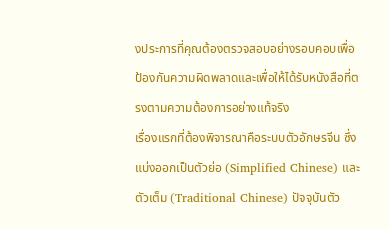งประการที่คุณต้องตรวจสอบอย่างรอบคอบเพื่อป้องกันความผิดพลาดและเพื่อให้ได้รับหนังสือที่ตรงตามความต้องการอย่างแท้จริง
เรื่องแรกที่ต้องพิจารณาคือระบบตัวอักษรจีน ซึ่งแบ่งออกเป็นตัวย่อ (Simplified Chinese) และตัวเต็ม (Traditional Chinese) ปัจจุบันตัว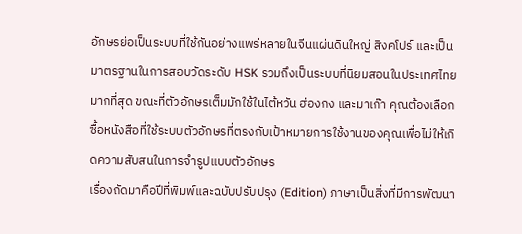อักษรย่อเป็นระบบที่ใช้กันอย่างแพร่หลายในจีนแผ่นดินใหญ่ สิงคโปร์ และเป็นมาตรฐานในการสอบวัดระดับ HSK รวมถึงเป็นระบบที่นิยมสอนในประเทศไทยมากที่สุด ขณะที่ตัวอักษรเต็มมักใช้ในไต้หวัน ฮ่องกง และมาเก๊า คุณต้องเลือกซื้อหนังสือที่ใช้ระบบตัวอักษรที่ตรงกับเป้าหมายการใช้งานของคุณเพื่อไม่ให้เกิดความสับสนในการจำรูปแบบตัวอักษร
เรื่องถัดมาคือปีที่พิมพ์และฉบับปรับปรุง (Edition) ภาษาเป็นสิ่งที่มีการพัฒนา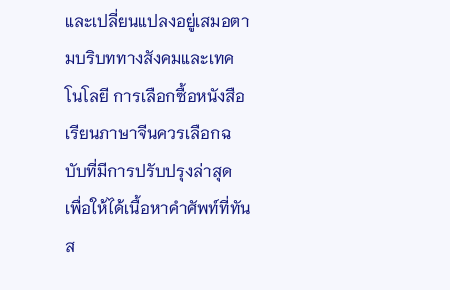และเปลี่ยนแปลงอยู่เสมอตามบริบททางสังคมและเทคโนโลยี การเลือกซื้อหนังสือเรียนภาษาจีนควรเลือกฉบับที่มีการปรับปรุงล่าสุด เพื่อให้ได้เนื้อหาคำศัพท์ที่ทันส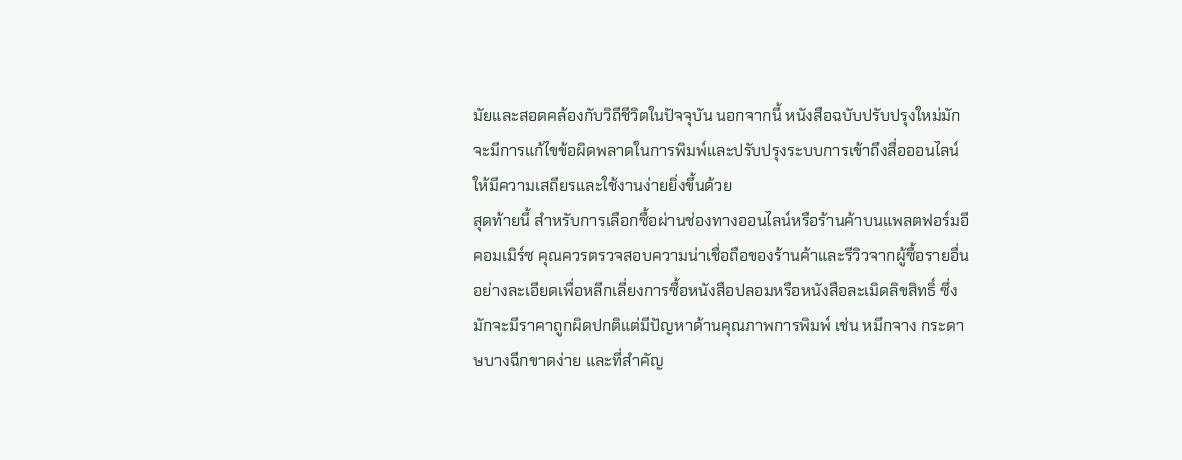มัยและสอดคล้องกับวิถีชีวิตในปัจจุบัน นอกจากนี้ หนังสือฉบับปรับปรุงใหม่มักจะมีการแก้ไขข้อผิดพลาดในการพิมพ์และปรับปรุงระบบการเข้าถึงสื่อออนไลน์ให้มีความเสถียรและใช้งานง่ายยิ่งขึ้นด้วย
สุดท้ายนี้ สำหรับการเลือกซื้อผ่านช่องทางออนไลน์หรือร้านค้าบนแพลตฟอร์มอีคอมเมิร์ซ คุณควรตรวจสอบความน่าเชื่อถือของร้านค้าและรีวิวจากผู้ซื้อรายอื่นอย่างละเอียดเพื่อหลีกเลี่ยงการซื้อหนังสือปลอมหรือหนังสือละเมิดลิขสิทธิ์ ซึ่งมักจะมีราคาถูกผิดปกติแต่มีปัญหาด้านคุณภาพการพิมพ์ เช่น หมึกจาง กระดาษบางฉีกขาดง่าย และที่สำคัญ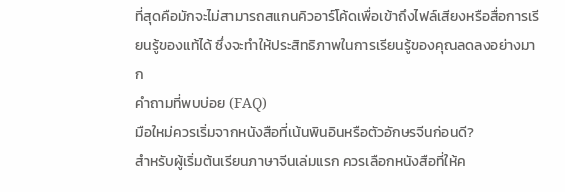ที่สุดคือมักจะไม่สามารถสแกนคิวอาร์โค้ดเพื่อเข้าถึงไฟล์เสียงหรือสื่อการเรียนรู้ของแท้ได้ ซึ่งจะทำให้ประสิทธิภาพในการเรียนรู้ของคุณลดลงอย่างมาก
คำถามที่พบบ่อย (FAQ)
มือใหม่ควรเริ่มจากหนังสือที่เน้นพินอินหรือตัวอักษรจีนก่อนดี?
สำหรับผู้เริ่มต้นเรียนภาษาจีนเล่มแรก ควรเลือกหนังสือที่ให้ค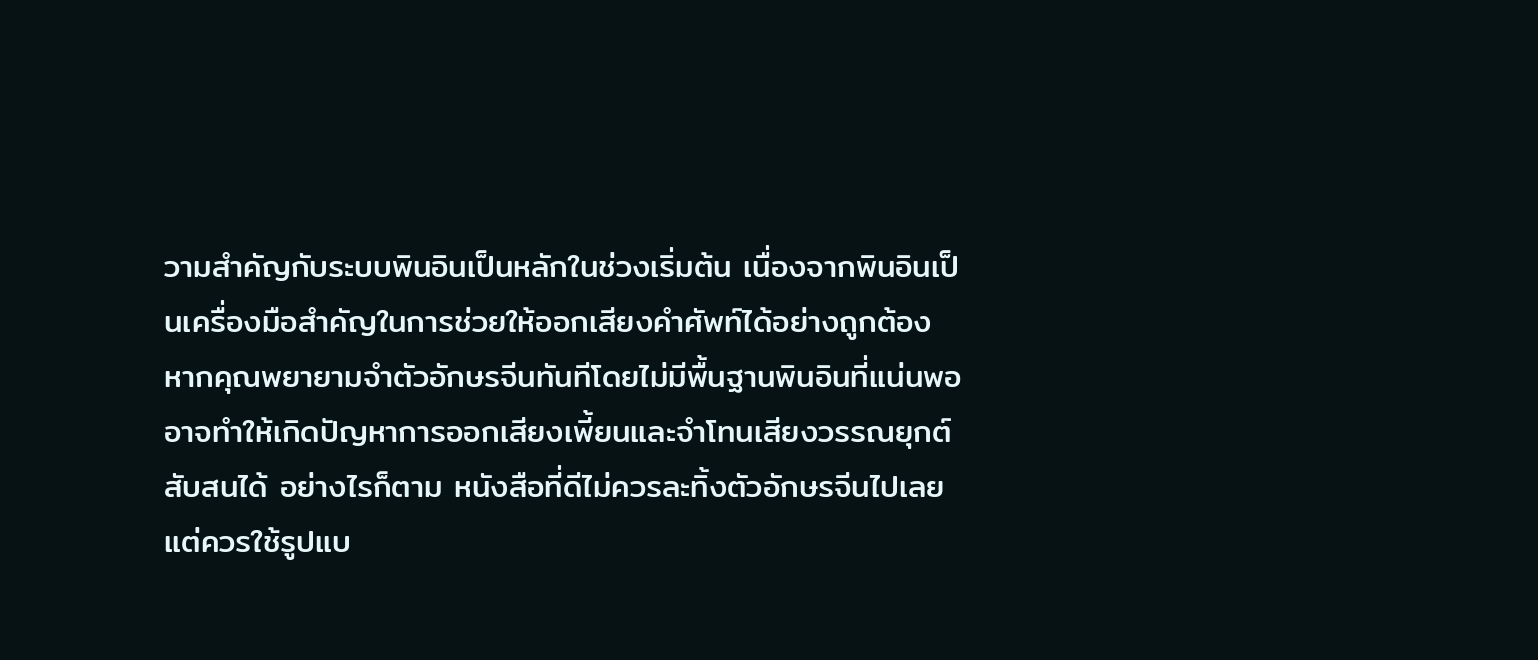วามสำคัญกับระบบพินอินเป็นหลักในช่วงเริ่มต้น เนื่องจากพินอินเป็นเครื่องมือสำคัญในการช่วยให้ออกเสียงคำศัพท์ได้อย่างถูกต้อง หากคุณพยายามจำตัวอักษรจีนทันทีโดยไม่มีพื้นฐานพินอินที่แน่นพอ อาจทำให้เกิดปัญหาการออกเสียงเพี้ยนและจำโทนเสียงวรรณยุกต์สับสนได้ อย่างไรก็ตาม หนังสือที่ดีไม่ควรละทิ้งตัวอักษรจีนไปเลย แต่ควรใช้รูปแบ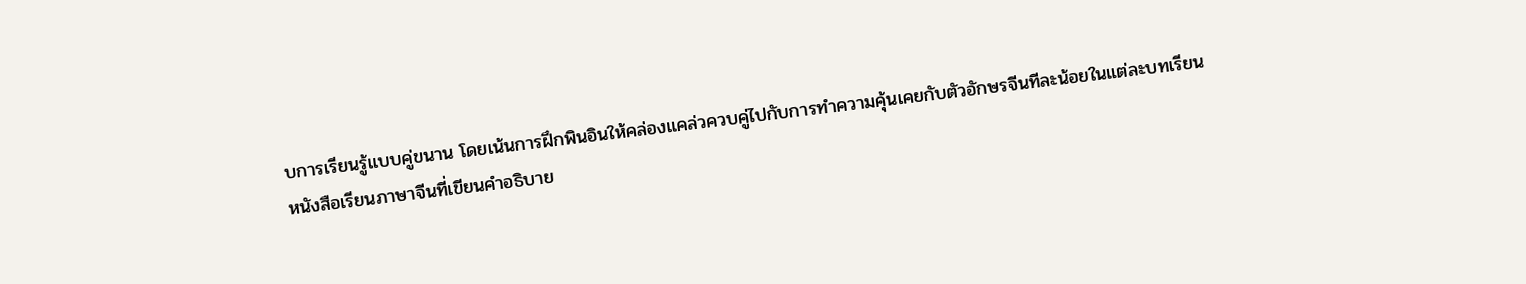บการเรียนรู้แบบคู่ขนาน โดยเน้นการฝึกพินอินให้คล่องแคล่วควบคู่ไปกับการทำความคุ้นเคยกับตัวอักษรจีนทีละน้อยในแต่ละบทเรียน
หนังสือเรียนภาษาจีนที่เขียนคำอธิบาย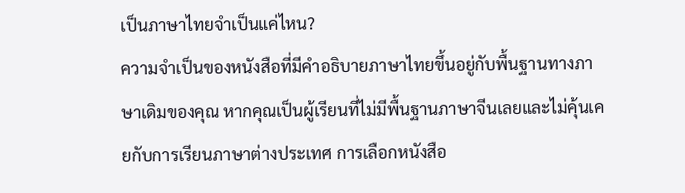เป็นภาษาไทยจำเป็นแค่ไหน?
ความจำเป็นของหนังสือที่มีคำอธิบายภาษาไทยขึ้นอยู่กับพื้นฐานทางภาษาเดิมของคุณ หากคุณเป็นผู้เรียนที่ไม่มีพื้นฐานภาษาจีนเลยและไม่คุ้นเคยกับการเรียนภาษาต่างประเทศ การเลือกหนังสือ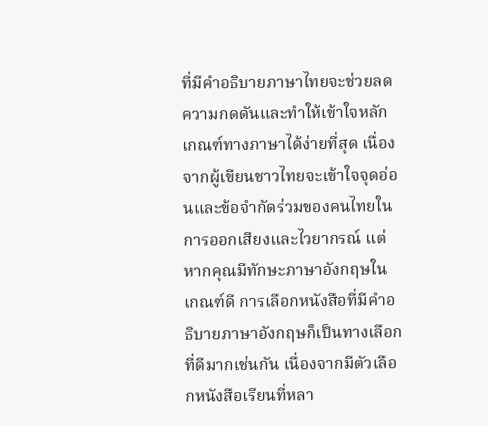ที่มีคำอธิบายภาษาไทยจะช่วยลดความกดดันและทำให้เข้าใจหลักเกณฑ์ทางภาษาได้ง่ายที่สุด เนื่องจากผู้เขียนชาวไทยจะเข้าใจจุดอ่อนและข้อจำกัดร่วมของคนไทยในการออกเสียงและไวยากรณ์ แต่หากคุณมีทักษะภาษาอังกฤษในเกณฑ์ดี การเลือกหนังสือที่มีคำอธิบายภาษาอังกฤษก็เป็นทางเลือกที่ดีมากเช่นกัน เนื่องจากมีตัวเลือกหนังสือเรียนที่หลา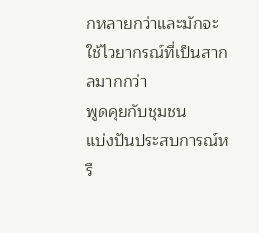กหลายกว่าและมักจะใช้ไวยากรณ์ที่เป็นสากลมากกว่า
พูดคุยกับชุมชน
แบ่งปันประสบการณ์หรื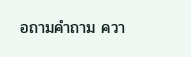อถามคำถาม ควา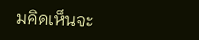มคิดเห็นจะ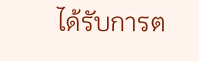ได้รับการต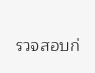รวจสอบก่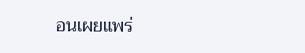อนเผยแพร่